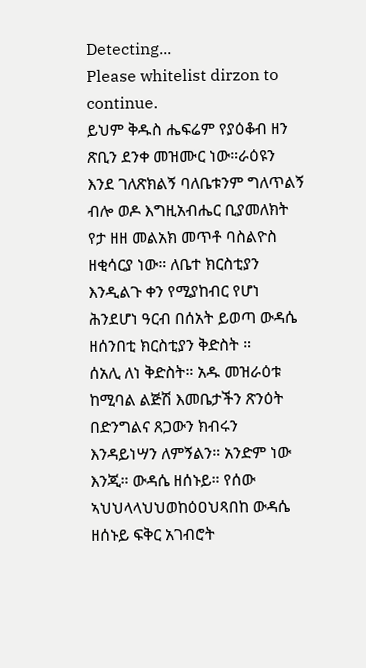Detecting...
Please whitelist dirzon to continue.
ይህም ቅዱስ ሔፍሬም የያዕቆብ ዘን ጽቢን ደንቀ መዝሙር ነው።ራዕዩን እንደ ገለጽክልኝ ባለቤቱንም ግለጥልኝ ብሎ ወዶ እግዚአብሔር ቢያመለክት የታ ዘዘ መልአክ መጥቶ ባስልዮስ ዘቂሳርያ ነው። ለቤተ ክርስቲያን እንዲልጉ ቀን የሚያከብር የሆነ ሕንደሆነ ዓርብ በሰአት ይወጣ ውዳሴ ዘሰንበቲ ክርስቲያን ቅድስት ።
ሰአሊ ለነ ቅድስት። አዱ መዝራዕቱ ከሚባል ልጅሽ እመቤታችን ጽንዕት በድንግልና ጸጋውን ክብሩን እንዳይነሣን ለምኝልን። አንድም ነው እንጂ። ውዳሴ ዘሰኑይ። የሰው ኣህህላላህህወከዕዐህጻበከ ውዳሴ ዘሰኑይ ፍቅር አገብሮት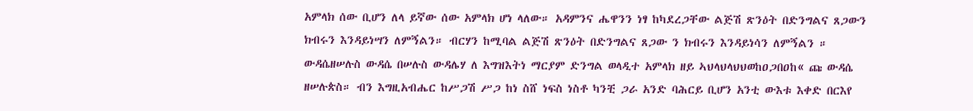አምላክ ሰው ቢሆን ለላ ይኛው ሰው አምላክ ሆነ ላለው። አዳምንና ሔዋንን ነፃ ከካደረጋቸው ልጅሽ ጽንዕት በድንግልና ጸጋውን ክብሩን እንዳይነሣን ለምኝልን። ብርሃን ከሚባል ልጅሽ ጽንዕት በድንግልና ጸጋው ን ክብሩን እንዳይነሳን ለምኝልን ። ውዳሴዘሠሉስ ውዳሴ በሠሉስ ውዳሌሃ ለ እግዝእትነ ማርያም ድንግል ወላዲተ አምላክ ዘይ ኣህላህላህህወከዐጋበዐከ« ጩ ውዳሴ ዘሠሉጵስ። ብን እግዚአብሔር ከሥጋሽ ሥጋ ከነ ስሸ ነፍስ ነስቶ ካንቺ ጋራ አንድ ባሕርይ ቢሆን አንቲ ውእቱ እቀድ በርእየ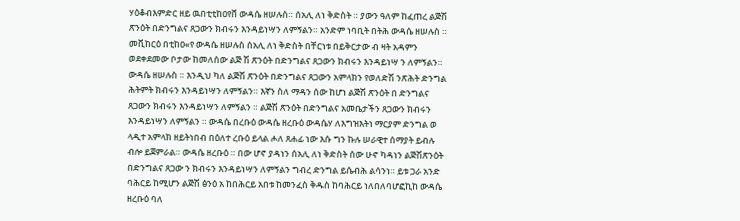ሃዕቆብእምድር ዘይ ዉበቲቲከዐየቨ ውዳሴ ዘሠሉስ። ሰአሊ ለነ ቅድስት ። ያውን ዓለም ከፈጠረ ልጅሽ ጽንዕት በድንግልና ጸጋውን ክብሩን እንዳይነሣን ለምኝልን። አንድም ነባቢት በትሕ ውዳሴ ዘሠሉስ ። መቪከርዕ በቲከዐ«የ ውዳሴ ዘሠሉስ ሰአሊ ለነ ቅድስት በቸርነቱ በይቅርታው ብ ዛት አዳምን ወደቀደመው ቦታው ከመለሰው ልጅ ሽ ጽንዕት በድንግልና ጸጋውን ክብሩን እንዳይነሣ ን ለምኝልን። ውዳሴ ዘሠሉስ ። እንዲህ ካለ ልጅሽ ጽንዕት በድንግልና ጸጋውን አምላክን የወለድሽ ንጽሕት ድንግል ሕትምት ክብሩን እንዳይነሣን ለምኝልን። እኛን ስለ ማዳን ሰው ከሆነ ልጅሽ ጽንዕት በ ድንግልና ጸጋውን ክብሩን እንዳይነሣን ለምኝልን ። ልጅሽ ጽንዕት በድንግልና አመቤታችን ጸጋውን ክብሩን እንዳይነሣን ለምኝልን ። ውዳሴ በረቡዕ ውዳሴ ዘረቡዕ ውዳሴሃ ለእግዝእትነ ማርያም ድንግል ወ ላዲተ አምላክ ዘይትነበብ በዕለተ ረቡዕ ይላል ሖለ ጸሐፊ ነው እሱ ግን ኩሉ ሠራዊተ ሰማያት ይብሉ ብሎ ይጀምራል። ውዳሴ ዘረቡዕ ። በው ሆኖ ያዳነን ሰአሊ ለነ ቅድስት ሰው ሁኖ ካዳነን ልጅሽጽንዕት በድንግልና ጸጋው ን ክብሩን እንዳይነሣን ለምኝልን ግብረ ድንግል ይሴብሕ ልሳንነ። ይቱ ጋራ አንድ ባሕርይ ከሚሆን ልጅሽ ፅንዕ አ ከበሕርይ አበቱ ከመንፈስ ቅዱስ ከባሕርይ ነለበለባሆፎኪከ ውዳሴ ዘረቡዕ ባለ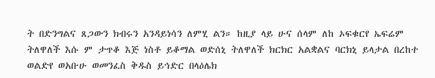ት በድንግልና ጸጋውን ክብሩን አንዳይነሳን ለምሂ ልን። ከዚያ ላይ ሁና ሰላም ለከ ኦፍቁርየ ኤፍሬም ትለዋለች እሱ ም ታጥቆ እጅ ነስቶ ይቆማል ወድሰኒ ትለዋለች ክርክር አልቋልና ባርክኒ ይላታል በረከተ ወልድየ ወአቡሁ ወመንፈስ ቅዱስ ይኅድር በላዕሌክ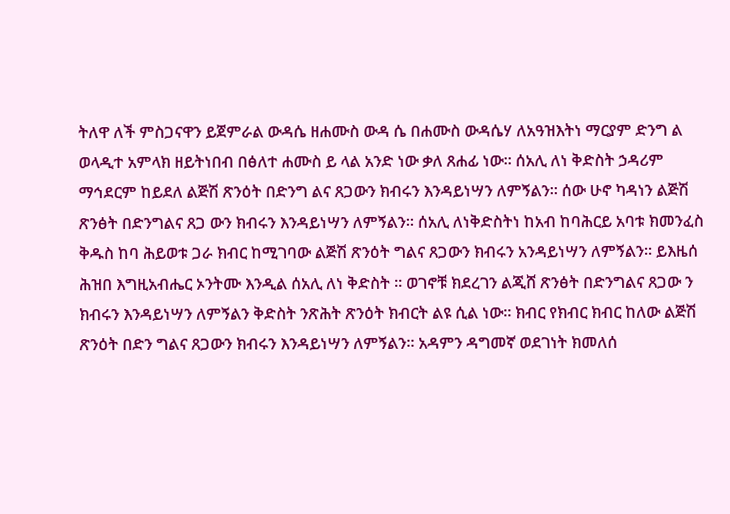ትለዋ ለች ምስጋናዋን ይጀምራል ውዳሴ ዘሐሙስ ውዳ ሴ በሐሙስ ውዳሴሃ ለአዓዝእትነ ማርያም ድንግ ል ወላዲተ አምላክ ዘይትነበብ በፅለተ ሐሙስ ይ ላል አንድ ነው ቃለ ጸሐፊ ነው። ሰአሊ ለነ ቅድስት ኃዳሪም ማኅደርም ከይደለ ልጅሽ ጽንዕት በድንግ ልና ጸጋውን ክብሩን እንዳይነሣን ለምኝልን። ሰው ሁኖ ካዳነን ልጅሽ ጽንፅት በድንግልና ጸጋ ውን ክብሩን እንዳይነሣን ለምኝልን። ሰአሊ ለነቅድስትነ ከአብ ከባሕርይ አባቱ ክመንፈስ ቅዱስ ከባ ሕይወቱ ጋራ ክብር ከሚገባው ልጅሽ ጽንዕት ግልና ጸጋውን ክብሩን አንዳይነሣን ለምኝልን። ይእዜሰ ሕዝበ እግዚአብሔር ኦንትሙ እንዲል ሰአሊ ለነ ቅድስት ። ወገኖቹ ክደረገን ልጂሸ ጽንፅት በድንግልና ጸጋው ን ክብሩን እንዳይነሣን ለምኝልን ቅድስት ንጽሕት ጽንዕት ክብርት ልዩ ሲል ነው። ክብር የክብር ክብር ከለው ልጅሽ ጽንዕት በድን ግልና ጸጋውን ክብሩን እንዳይነሣን ለምኝልን። አዳምን ዳግመኛ ወደገነት ክመለሰ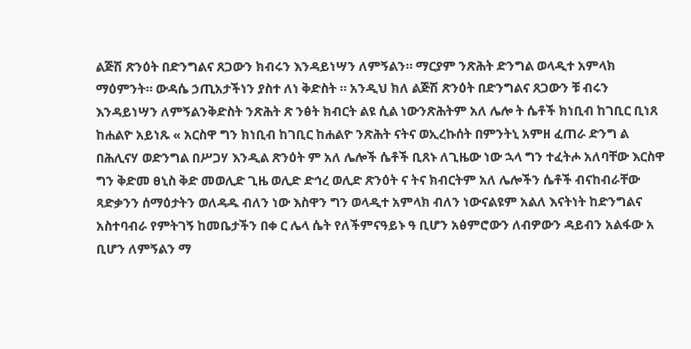ልጅሽ ጽንዕት በድንግልና ጸጋውን ክብሩን እንዳይነሣን ለምኝልን። ማርያም ንጽሕት ድንግል ወላዲተ አምላክ ማዕምንት። ውዳሴ ኃጢአታችነን ያስተ ለነ ቅድስት ። አንዲህ ክለ ልጅሽ ጽንዕት በድንግልና ጸጋውን ቹ ብሩን እንዳይነሣን ለምኝልንቅድስት ንጽሕት ጽ ንፅት ክብርት ልዩ ሲል ነውንጽሕትም አለ ሌሎ ት ሴቶች ክነቢብ ከገቢር ቢነጸ ከሐልዮ አይነጹ « አርስዋ ግን ክነቢብ ከገቢር ከሐልዮ ንጽሕት ናትና ወኢረኩሰት በምንትኒ አምዘ ፈጠራ ድንግ ል በሕሊናሃ ወድንግል በሥጋሃ እንዲል ጽንዕት ም አለ ሌሎች ሴቶች ቢጸኑ ለጊዜው ነው ኋላ ግን ተፈትሖ አለባቸው እርስዋ ግን ቅድመ ፀኒስ ቅድ መወሊድ ጊዜ ወሊድ ድኅረ ወሊድ ጽንዕት ና ትና ክብርትም አለ ሌሎችን ሴቶች ብናከብራቸው ጻድቃንን ሰማዕታትን ወለዳዱ ብለን ነው እስዋን ግን ወላዲተ አምላክ ብለን ነውናልዩም አልለ እናትነት ከድንግልና አስተባብራ የምትገኝ ከመቤታችን በቀ ር ሌላ ሴት የለችምናዓይኑ ዓ ቢሆን አፅምሮውን ለብዎውን ዳይብን አልፋው አ ቢሆን ለምኝልን ማ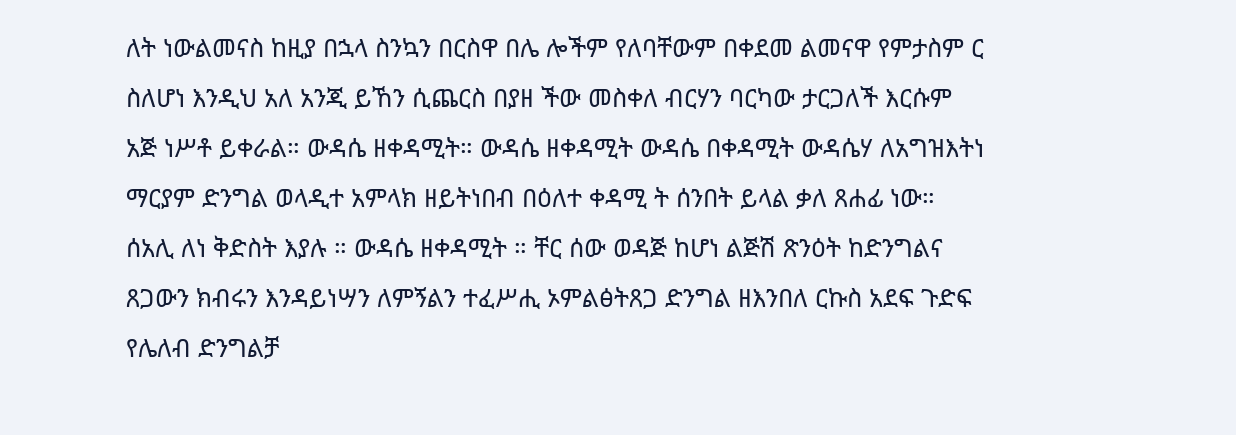ለት ነውልመናስ ከዚያ በኋላ ስንኳን በርስዋ በሌ ሎችም የለባቸውም በቀደመ ልመናዋ የምታስም ር ስለሆነ እንዲህ አለ አንጂ ይኸን ሲጨርስ በያዘ ችው መስቀለ ብርሃን ባርካው ታርጋለች እርሱም አጅ ነሥቶ ይቀራል። ውዳሴ ዘቀዳሚት። ውዳሴ ዘቀዳሚት ውዳሴ በቀዳሚት ውዳሴሃ ለአግዝእትነ ማርያም ድንግል ወላዲተ አምላክ ዘይትነበብ በዕለተ ቀዳሚ ት ሰንበት ይላል ቃለ ጸሐፊ ነው። ሰአሊ ለነ ቅድስት እያሉ ። ውዳሴ ዘቀዳሚት ። ቸር ሰው ወዳጅ ከሆነ ልጅሽ ጽንዕት ከድንግልና ጸጋውን ክብሩን እንዳይነሣን ለምኝልን ተፈሥሒ ኦምልፅትጸጋ ድንግል ዘእንበለ ርኩስ አደፍ ጉድፍ የሌለብ ድንግልቻ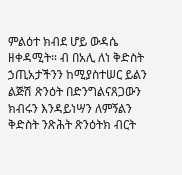ምልዕተ ክብደ ሆይ ውዳሴ ዘቀዳሚት። ብ በአሊ ለነ ቅድስት ኃጢአታችንን ከሚያስተሠር ይልን ልጅሽ ጽንዕት በድንግልናጸጋውን ክብሩን እንዳይነሣን ለምኝልን ቅድስት ንጽሕት ጽንዕትክ ብርት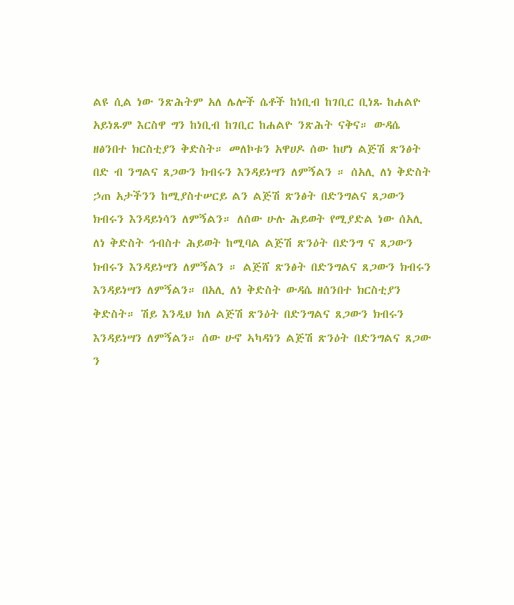ልዩ ሲል ነው ንጽሕትም አለ ሌሎች ሴቶች ከነቢብ ከገቢር ቢነጹ ከሐልዮ አይነጹም እርስዋ ግን ከነቢብ ከገቢር ከሐልዮ ንጽሕት ናቅና። ውዳሴ ዘፅንበተ ክርስቲያን ቅድስት። መለኮቱን አዋሀዶ ሰው ከሆነ ልጅሽ ጽንፅት በድ ብ ንግልና ጸጋውን ክብሩን እንዳይነሣን ለምኝልን ። ሰአሊ ለነ ቅድስት ኃጠ አታችንን ከሚያስተሠርይ ልን ልጅሽ ጽንፅት በድንግልና ጸጋውን ክብሩን እንዳይነሳን ለምኝልን። ለሰው ሁሉ ሕይወት የሚያድል ነው ሰአሊ ለነ ቅድስት ኅብስተ ሕይወት ከሚባል ልጅሽ ጽንዕት በድንግ ና ጸጋውን ክብሩን እንዳይነሣን ለምኝልን ። ልጅሸ ጽንፅት በድንግልና ጸጋውን ክብሩን እንዳይነሣን ለምኝልን። በአሊ ለነ ቅድስት ውዳሴ ዘሰንበተ ክርስቲያን ቅድስት። ሽይ እንዲህ ክለ ልጅሽ ጽንዕት በድንግልና ጸጋውን ክብሩን እንዳይነሣን ለምኝልን። ሰው ሁኖ ኣካዳነን ልጅሽ ጽንዕት በድንግልና ጸጋው ን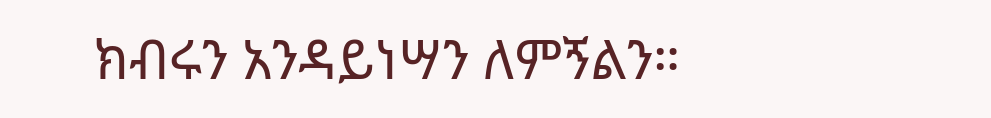ክብሩን አንዳይነሣን ለምኝልን።